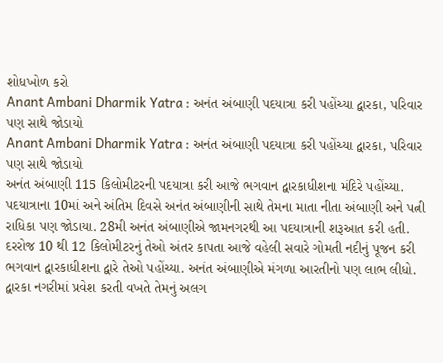શોધખોળ કરો
Anant Ambani Dharmik Yatra : અનંત અંબાણી પદયાત્રા કરી પહોંચ્યા દ્વારકા, પરિવાર પણ સાથે જોડાયો
Anant Ambani Dharmik Yatra : અનંત અંબાણી પદયાત્રા કરી પહોંચ્યા દ્વારકા, પરિવાર પણ સાથે જોડાયો
અનંત અંબાણી 115 કિલોમીટરની પદયાત્રા કરી આજે ભગવાન દ્વારકાધીશના મંદિરે પહોંચ્યા. પદયાત્રાના 10માં અને અંતિમ દિવસે અનંત અંબાણીની સાથે તેમના માતા નીતા અંબાણી અને પત્ની રાધિકા પણ જોડાયા. 28મી અનંત અંબાણીએ જામનગરથી આ પદયાત્રાની શરૂઆત કરી હતી. દરરોજ 10 થી 12 કિલોમીટરનું તેઓ અંતર કાપતા આજે વહેલી સવારે ગોમતી નદીનું પૂજન કરી ભગવાન દ્વારકાધીશના દ્વારે તેઓ પહોંચ્યા. અનંત અંબાણીએ મંગળા આરતીનો પણ લાભ લીધો. દ્વારકા નગરીમાં પ્રવેશ કરતી વખતે તેમનું અલગ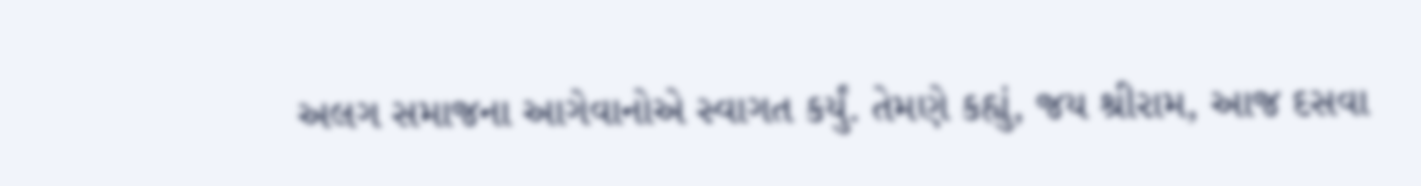અલગ સમાજના આગેવાનોએ સ્વાગત કર્યું. તેમણે કહ્યું, જય શ્રીરામ, આજ દસવા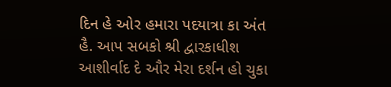દિન હે ઓર હમારા પદયાત્રા કા અંત હૈ. આપ સબકો શ્રી દ્વારકાધીશ આશીર્વાદ દે ઔર મેરા દર્શન હો ચુકા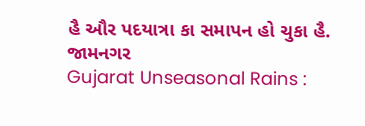હૈ ઔર પદયાત્રા કા સમાપન હો ચુકા હૈ.
જામનગર
Gujarat Unseasonal Rains :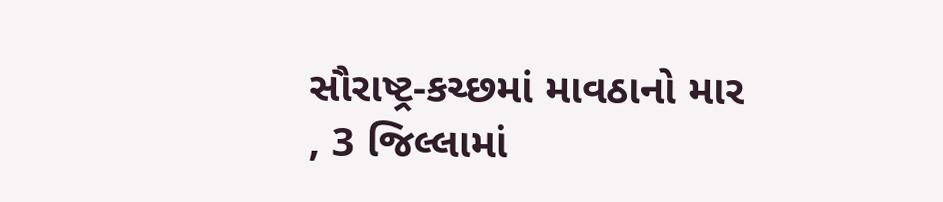સૌરાષ્ટ્ર-કચ્છમાં માવઠાનો માર , 3 જિલ્લામાં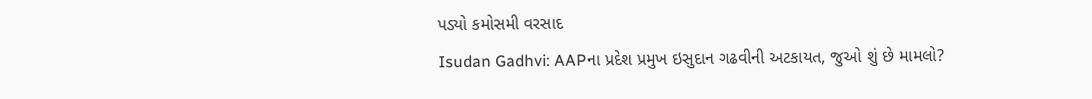પડ્યો કમોસમી વરસાદ
Isudan Gadhvi: AAPના પ્રદેશ પ્રમુખ ઇસુદાન ગઢવીની અટકાયત, જુઓ શું છે મામલો?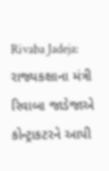Rivaba Jadeja: રાજ્યકક્ષાના મંત્રી રિવાબા જાડેજાએ કોન્ટ્રાકટરને આપી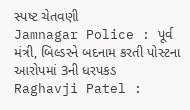સ્પષ્ટ ચેતવણી
Jamnagar Police : પૂર્વ મંત્રી, બિલ્ડરને બદનામ કરતી પોસ્ટના આરોપમાં 3ની ધરપકડ
Raghavji Patel :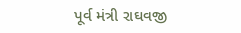પૂર્વ મંત્રી રાઘવજી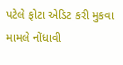પટેલે ફોટા એડિટ કરી મુકવા મામલે નોંધાવી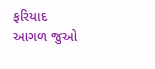ફરિયાદ
આગળ જુઓ